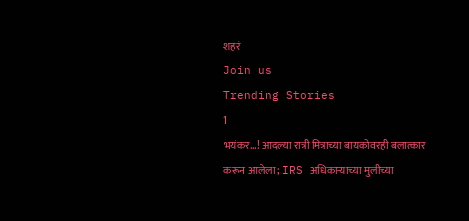शहरं
Join us
Trending Stories
1
भयंकर...! आदल्या रात्री मित्राच्या बायकोवरही बलात्कार करून आलेला; IRS अधिकाऱ्याच्या मुलीच्या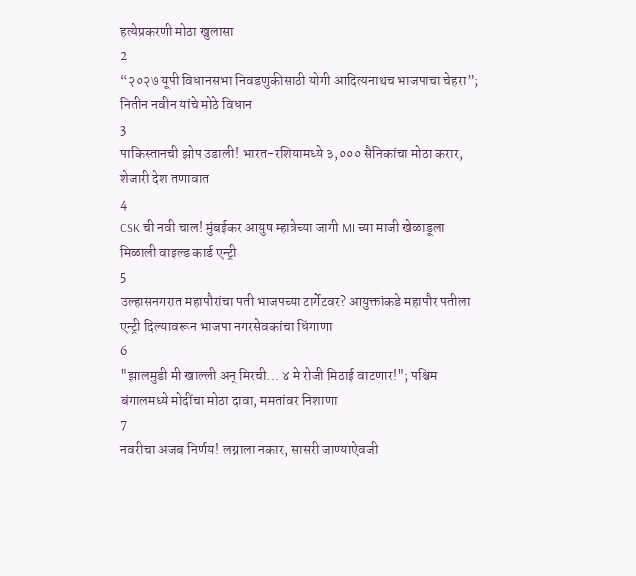हत्येप्रकरणी मोठा खुलासा
2
“२०२७ यूपी विधानसभा निवडणुकीसाठी योगी आदित्यनाथच भाजपाचा चेहरा”; नितीन नवीन यांचे मोठे विधान
3
पाकिस्तानची झोप उडाली! भारत-रशियामध्ये ३,००० सैनिकांचा मोठा करार, शेजारी देश तणावात
4
CSK ची नवी चाल! मुंबईकर आयुष म्हात्रेच्या जागी MI च्या माजी खेळाडूला मिळाली वाइल्ड कार्ड एन्ट्री
5
उल्हासनगरात महापौरांचा पती भाजपच्या टार्गेटवर? आयुक्तांकडे महापौर पतीला एन्ट्री दिल्यावरून भाजपा नगरसेवकांचा धिंगाणा
6
"झालमुडी मी खाल्ली अन् मिरची... ४ मे रोजी मिठाई वाटणार!"; पश्चिम बंगालमध्ये मोदींचा मोठा दावा, ममतांवर निशाणा
7
नवरीचा अजब निर्णय! लग्नाला नकार, सासरी जाण्याऐवजी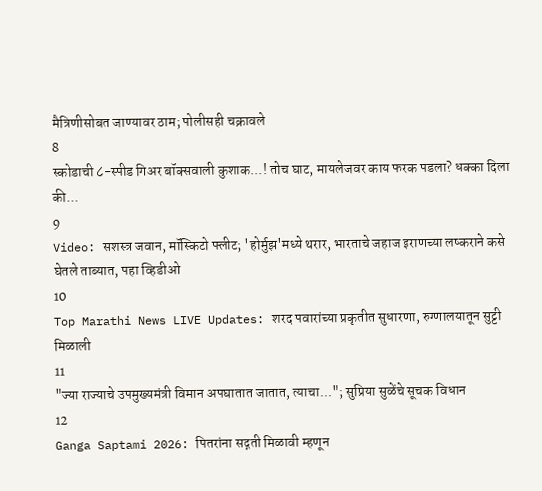मैत्रिणीसोबत जाण्यावर ठाम; पोलीसही चक्रावले
8
स्कोडाची ८-स्पीड गिअर बॉक्सवाली कुशाक...! तोच घाट, मायलेजवर काय फरक पडला? धक्का दिला की...
9
Video: सशस्त्र जवान, मॉस्किटो फ्लीट; 'होर्मुझ'मध्ये थरार, भारताचे जहाज इराणच्या लष्कराने कसे घेतले ताब्यात, पहा व्हिडीओ
10
Top Marathi News LIVE Updates: शरद पवारांच्या प्रकृतीत सुधारणा, रुग्णालयातून सुट्टी मिळाली
11
"ज्या राज्याचे उपमुख्यमंत्री विमान अपघातात जातात, त्याचा..."; सुप्रिया सुळेंचे सूचक विधान
12
Ganga Saptami 2026: पितरांना सद्गती मिळावी म्हणून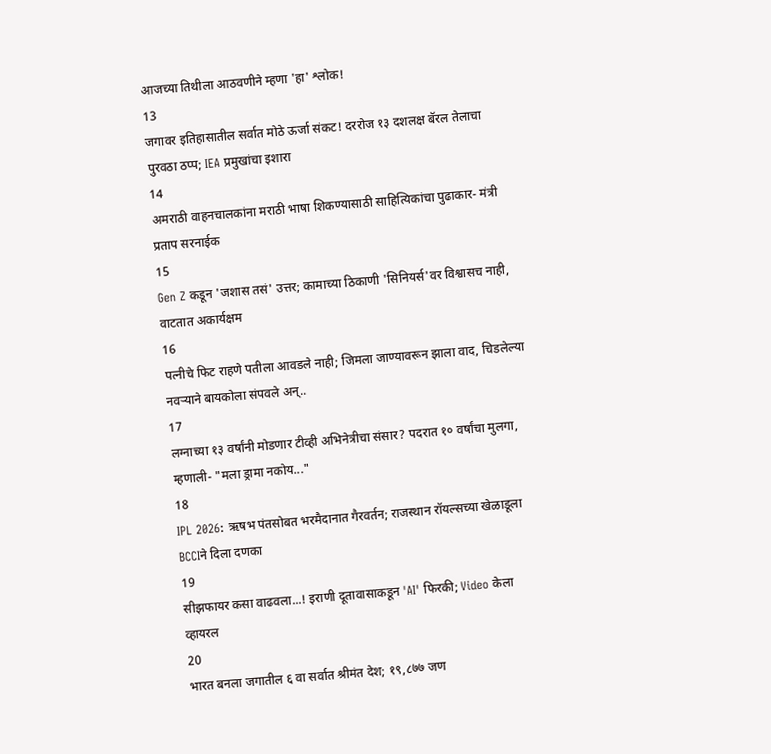आजच्या तिथीला आठवणीने म्हणा 'हा' श्लोक!
13
जगावर इतिहासातील सर्वात मोठे ऊर्जा संकट! दररोज १३ दशलक्ष बॅरल तेलाचा पुरवठा ठप्प; IEA प्रमुखांचा इशारा
14
अमराठी वाहनचालकांना मराठी भाषा शिकण्यासाठी साहित्यिकांचा पुढाकार- मंत्री प्रताप सरनाईक
15
Gen Z कडून 'जशास तसं' उत्तर; कामाच्या ठिकाणी 'सिनियर्स'वर विश्वासच नाही, वाटतात अकार्यक्षम
16
पत्नीचे फिट राहणे पतीला आवडले नाही; जिमला जाण्यावरून झाला वाद, चिडलेल्या नवऱ्याने बायकोला संपवले अन्..
17
लग्नाच्या १३ वर्षांनी मोडणार टीव्ही अभिनेत्रीचा संसार? पदरात १० वर्षांचा मुलगा, म्हणाली- "मला ड्रामा नकोय..."
18
IPL 2026: ऋषभ पंतसोबत भरमैदानात गैरवर्तन; राजस्थान रॉयल्सच्या खेळाडूला BCCIने दिला दणका
19
सीझफायर कसा वाढवला...! इराणी दूतावासाकडून 'AI' फिरकी; Video केला व्हायरल
20
भारत बनला जगातील ६ वा सर्वात श्रीमंत देश; १९,८७७ जण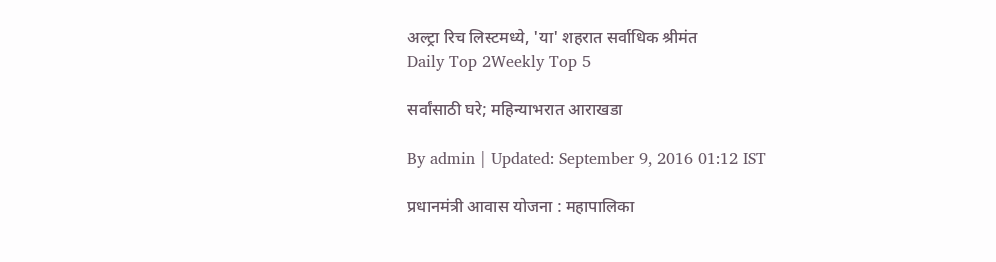अल्ट्रा रिच लिस्टमध्ये, 'या' शहरात सर्वाधिक श्रीमंत
Daily Top 2Weekly Top 5

सर्वांसाठी घरे; महिन्याभरात आराखडा

By admin | Updated: September 9, 2016 01:12 IST

प्रधानमंत्री आवास योजना : महापालिका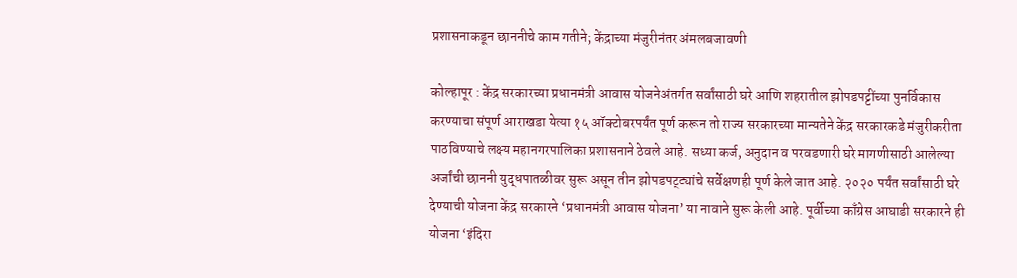प्रशासनाकडून छाननीचे काम गतीने; केंद्राच्या मंजुरीनंतर अंमलबजावणी

कोल्हापूर : केंद्र सरकारच्या प्रधानमंत्री आवास योजनेअंतर्गत सर्वांसाठी घरे आणि शहरातील झोपडपट्टींच्या पुनर्विकास करण्याचा संपूर्ण आराखडा येत्या १५ ऑक्टोबरपर्यंत पूर्ण करून तो राज्य सरकारच्या मान्यतेने केंद्र सरकारकडे मंजुरीकरीता पाठविण्याचे लक्ष्य महानगरपालिका प्रशासनाने ठेवले आहे. सध्या कर्ज, अनुदान व परवडणारी घरे मागणीसाठी आलेल्या अर्जांची छाननी युद्धपातळीवर सुरू असून तीन झोपडपट्ट्यांचे सर्वेक्षणही पूर्ण केले जात आहे. २०२० पर्यंत सर्वांसाठी घरे देण्याची योजना केंद्र सरकारने ‘प्रधानमंत्री आवास योजना’ या नावाने सुरू केली आहे. पूर्वीच्या काँग्रेस आघाडी सरकारने ही योजना ‘इंदिरा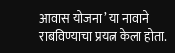आवास योजना’ या नावाने राबविण्याचा प्रयत्न केला होता.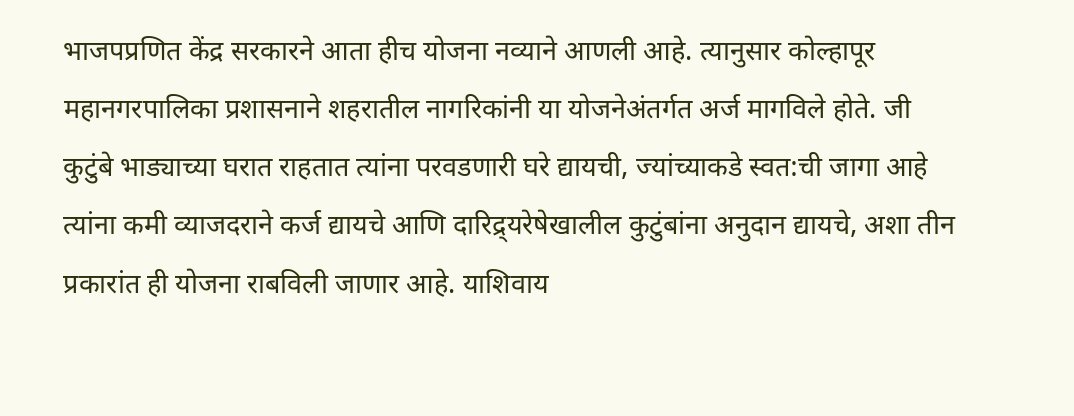भाजपप्रणित केंद्र सरकारने आता हीच योजना नव्याने आणली आहे. त्यानुसार कोल्हापूर महानगरपालिका प्रशासनाने शहरातील नागरिकांनी या योजनेअंतर्गत अर्ज मागविले होते. जी कुटुंबे भाड्याच्या घरात राहतात त्यांना परवडणारी घरे द्यायची, ज्यांच्याकडे स्वत:ची जागा आहे त्यांना कमी व्याजदराने कर्ज द्यायचे आणि दारिद्र्यरेषेखालील कुटुंबांना अनुदान द्यायचे, अशा तीन प्रकारांत ही योजना राबविली जाणार आहे. याशिवाय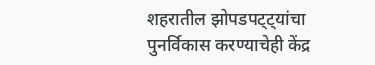शहरातील झोपडपट्ट्यांचा पुनर्विकास करण्याचेही केंद्र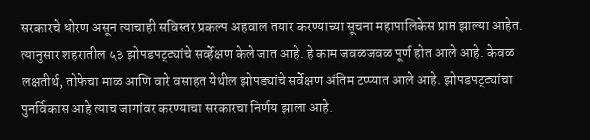सरकारचे धोरण असून त्याचाही सविस्तर प्रकल्प अहवाल तयार करण्याच्या सूचना महापालिकेस प्राप्त झाल्या आहेत. त्यानुसार शहरातील ५३ झोपडपट्ट्यांचे सर्व्हेक्षण केले जात आहे. हे काम जवळजवळ पूर्ण होत आले आहे. केवळ लक्षतीर्थ, तोफेचा माळ आणि वारे वसाहत येथील झोपड्यांचे सर्वेक्षण अंतिम टप्प्यात आले आहे. झोपडपट्ट्यांचा पुनर्विकास आहे त्याच जागांवर करण्याचा सरकारचा निर्णय झाला आहे.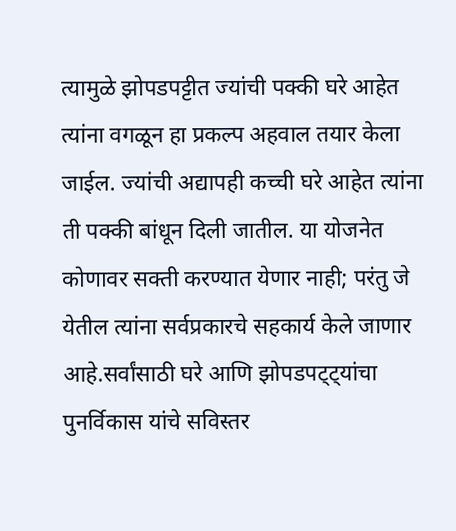त्यामुळे झोपडपट्टीत ज्यांची पक्की घरे आहेत त्यांना वगळून हा प्रकल्प अहवाल तयार केला जाईल. ज्यांची अद्यापही कच्ची घरे आहेत त्यांना ती पक्की बांधून दिली जातील. या योजनेत कोणावर सक्ती करण्यात येणार नाही; परंतु जे येतील त्यांना सर्वप्रकारचे सहकार्य केले जाणार आहे.सर्वांसाठी घरे आणि झोपडपट्ट्यांचा पुनर्विकास यांचे सविस्तर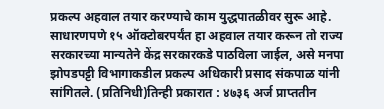प्रकल्प अहवाल तयार करण्याचे काम युद्धपातळीवर सुरू आहे. साधारणपणे १५ ऑक्टोबरपर्यंत हा अहवाल तयार करून तो राज्य सरकारच्या मान्यतेने केंद्र सरकारकडे पाठविला जाईल, असे मनपा झोपडपट्टी विभागाकडील प्रकल्प अधिकारी प्रसाद संकपाळ यांनी सांगितले. (प्रतिनिधी)तिन्ही प्रकारात : ४७३६ अर्ज प्राप्ततीन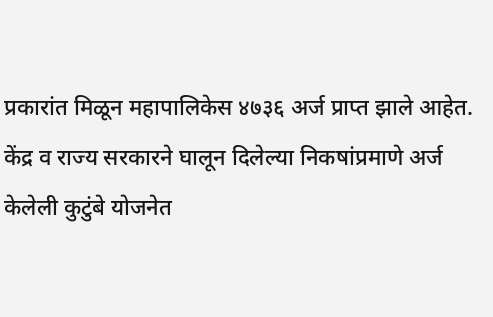प्रकारांत मिळून महापालिकेस ४७३६ अर्ज प्राप्त झाले आहेत. केंद्र व राज्य सरकारने घालून दिलेल्या निकषांप्रमाणे अर्ज केलेली कुटुंबे योजनेत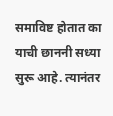समाविष्ट होतात का याची छाननी सध्या सुरू आहे. त्यानंतर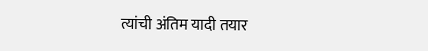त्यांची अंतिम यादी तयार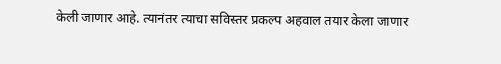केली जाणार आहे. त्यानंतर त्याचा सविस्तर प्रकल्प अहवाल तयार केला जाणार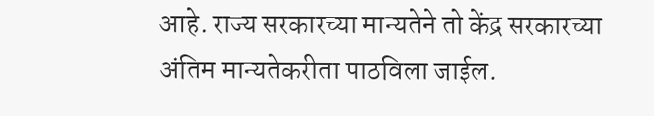आहे. राज्य सरकारच्या मान्यतेने तो केंद्र सरकारच्या अंतिम मान्यतेकरीता पाठविला जाईल.